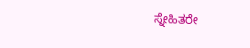ಸ್ನೇಹಿತರೇ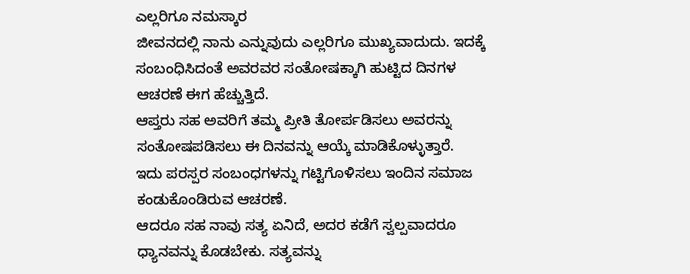ಎಲ್ಲರಿಗೂ ನಮಸ್ಕಾರ
ಜೀವನದಲ್ಲಿ ನಾನು ಎನ್ನುವುದು ಎಲ್ಲರಿಗೂ ಮುಖ್ಯವಾದುದು. ಇದಕ್ಕೆ ಸಂಬಂಧಿಸಿದಂತೆ ಅವರವರ ಸಂತೋಷಕ್ಕಾಗಿ ಹುಟ್ಟಿದ ದಿನಗಳ ಆಚರಣೆ ಈಗ ಹೆಚ್ಚುತ್ತಿದೆ.
ಆಪ್ತರು ಸಹ ಅವರಿಗೆ ತಮ್ಮ ಪ್ರೀತಿ ತೋರ್ಪಡಿಸಲು ಅವರನ್ನು ಸಂತೋಷಪಡಿಸಲು ಈ ದಿನವನ್ನು ಆಯ್ಕೆ ಮಾಡಿಕೊಳ್ಳುತ್ತಾರೆ.
ಇದು ಪರಸ್ಪರ ಸಂಬಂಧಗಳನ್ನು ಗಟ್ಟಿಗೊಳಿಸಲು ಇಂದಿನ ಸಮಾಜ ಕಂಡುಕೊಂಡಿರುವ ಆಚರಣೆ.
ಆದರೂ ಸಹ ನಾವು ಸತ್ಯ ಏನಿದೆ, ಅದರ ಕಡೆಗೆ ಸ್ವಲ್ಪವಾದರೂ ಧ್ಯಾನವನ್ನು ಕೊಡಬೇಕು. ಸತ್ಯವನ್ನು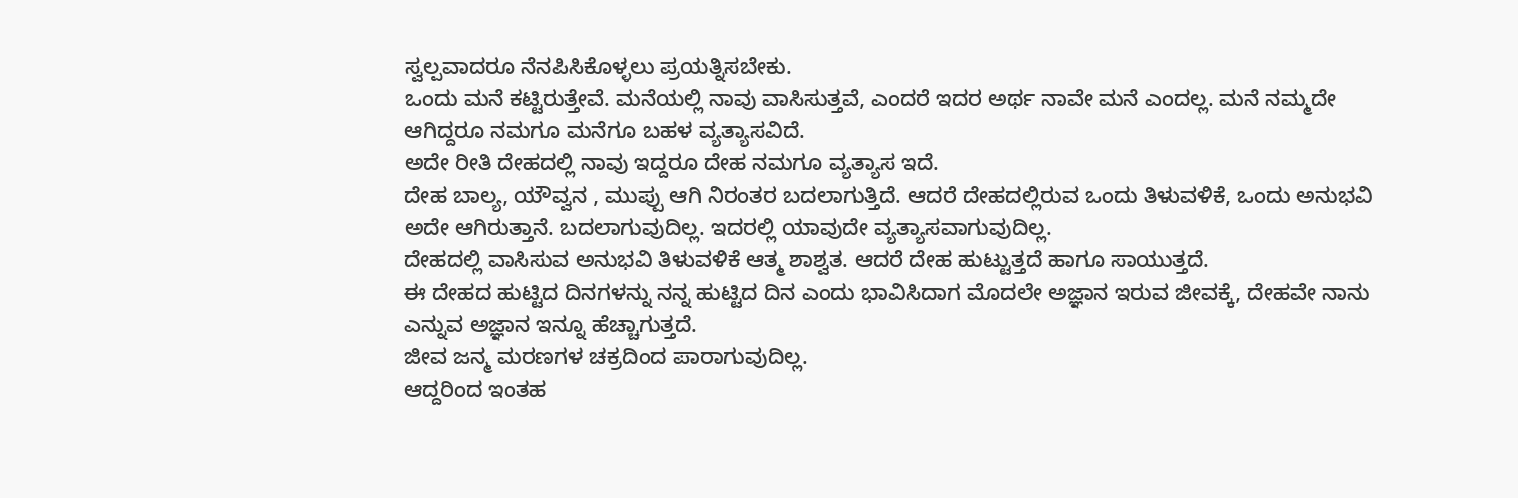ಸ್ವಲ್ಪವಾದರೂ ನೆನಪಿಸಿಕೊಳ್ಳಲು ಪ್ರಯತ್ನಿಸಬೇಕು.
ಒಂದು ಮನೆ ಕಟ್ಟಿರುತ್ತೇವೆ. ಮನೆಯಲ್ಲಿ ನಾವು ವಾಸಿಸುತ್ತವೆ, ಎಂದರೆ ಇದರ ಅರ್ಥ ನಾವೇ ಮನೆ ಎಂದಲ್ಲ. ಮನೆ ನಮ್ಮದೇ ಆಗಿದ್ದರೂ ನಮಗೂ ಮನೆಗೂ ಬಹಳ ವ್ಯತ್ಯಾಸವಿದೆ.
ಅದೇ ರೀತಿ ದೇಹದಲ್ಲಿ ನಾವು ಇದ್ದರೂ ದೇಹ ನಮಗೂ ವ್ಯತ್ಯಾಸ ಇದೆ.
ದೇಹ ಬಾಲ್ಯ, ಯೌವ್ವನ , ಮುಪ್ಪು ಆಗಿ ನಿರಂತರ ಬದಲಾಗುತ್ತಿದೆ. ಆದರೆ ದೇಹದಲ್ಲಿರುವ ಒಂದು ತಿಳುವಳಿಕೆ, ಒಂದು ಅನುಭವಿ ಅದೇ ಆಗಿರುತ್ತಾನೆ. ಬದಲಾಗುವುದಿಲ್ಲ. ಇದರಲ್ಲಿ ಯಾವುದೇ ವ್ಯತ್ಯಾಸವಾಗುವುದಿಲ್ಲ.
ದೇಹದಲ್ಲಿ ವಾಸಿಸುವ ಅನುಭವಿ ತಿಳುವಳಿಕೆ ಆತ್ಮ ಶಾಶ್ವತ. ಆದರೆ ದೇಹ ಹುಟ್ಟುತ್ತದೆ ಹಾಗೂ ಸಾಯುತ್ತದೆ.
ಈ ದೇಹದ ಹುಟ್ಟಿದ ದಿನಗಳನ್ನು ನನ್ನ ಹುಟ್ಟಿದ ದಿನ ಎಂದು ಭಾವಿಸಿದಾಗ ಮೊದಲೇ ಅಜ್ಞಾನ ಇರುವ ಜೀವಕ್ಕೆ, ದೇಹವೇ ನಾನು ಎನ್ನುವ ಅಜ್ಞಾನ ಇನ್ನೂ ಹೆಚ್ಚಾಗುತ್ತದೆ.
ಜೀವ ಜನ್ಮ ಮರಣಗಳ ಚಕ್ರದಿಂದ ಪಾರಾಗುವುದಿಲ್ಲ.
ಆದ್ದರಿಂದ ಇಂತಹ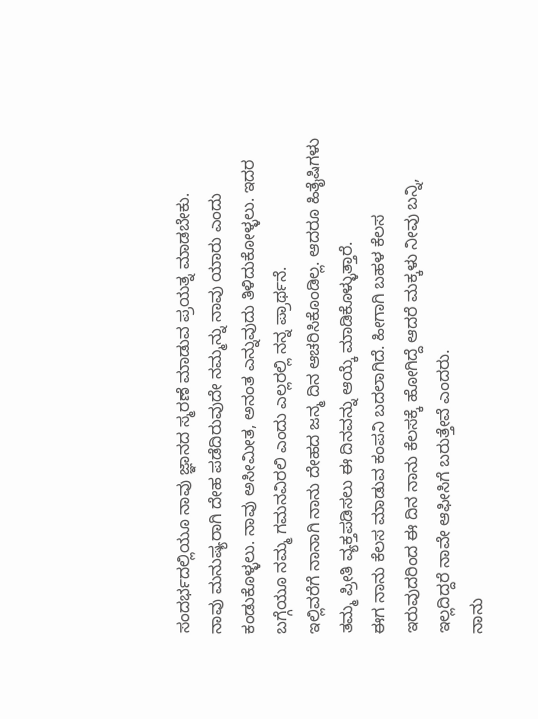ಸಂದರ್ಭದಲ್ಲಿಯೂ ನಾವು ಜ್ಞಾನದ ಸ್ಮರಣೆ ಮಾಡುವ ಪ್ರಯತ್ನ ಮಾಡಬೇಕು.
ನಾವು ಮನುಷ್ಯರಾಗಿ ದೇಹ ಪಡೆದಿರುವುದೇ ನಮ್ಮನ್ನು ನಾವು ಯಾರು ಎಂದು ಕಂಡುಕೊಳ್ಳಲು. ನಾವು ಅಸೀಮೀತ, ಅನಂತ ಎನ್ನುವುದು ತಿಳಿದುಕೋಳ್ಳಲು. ಇದರ ಬಗ್ಗೆಯೂ ನಮ್ಮ ಗಮನವಿರಲಿ ಎಂದು ಎಲ್ಲರಲ್ಲಿ ನನ್ನ ಪ್ರಾರ್ಥನೆ.
ಇಲ್ಲಿವರೆಗೆ ನಾನಾಗಿ ನಾನು ದೇಹದ ಜನ್ಮ ದಿನ ಆಚರಿಸಿಕೊಂಡಿಲ್ಲ. ಆದರೂ ಹಿತೈಷಿಗಳು ತಮ್ಮ ಪ್ರೀತಿ ವ್ಯಕ್ತಪಡಿಸಲು ಈ ದಿನವನ್ನು ಆಯ್ಕೆ ಮಾಡಿಕೊಳ್ಳುತ್ತಾರೆ.
ಈಗ ನಾನು ಕೆಲಸ ಮಾಡುವ ಕಂಪನಿ ಬದಲಾಗಿದೆ. ಹೀಗಾಗಿ ಬಹಳ ಕೆಲಸ ಇರುವುದರಿಂದ ಈ ದಿನ ನಾನು ಕೆಲಸಕ್ಕೆ ಹೋಗಿದ್ದೆ ಆದರೆ ಮಕ್ಕಳು ನೀವು ಬನ್ನಿ, ಇಲ್ಲದಿದ್ದರೆ ನಾವೇ ಆಫೀಸಿಗೆ ಬರುತ್ತೇವೆ ಎಂದರು.
ನಾನು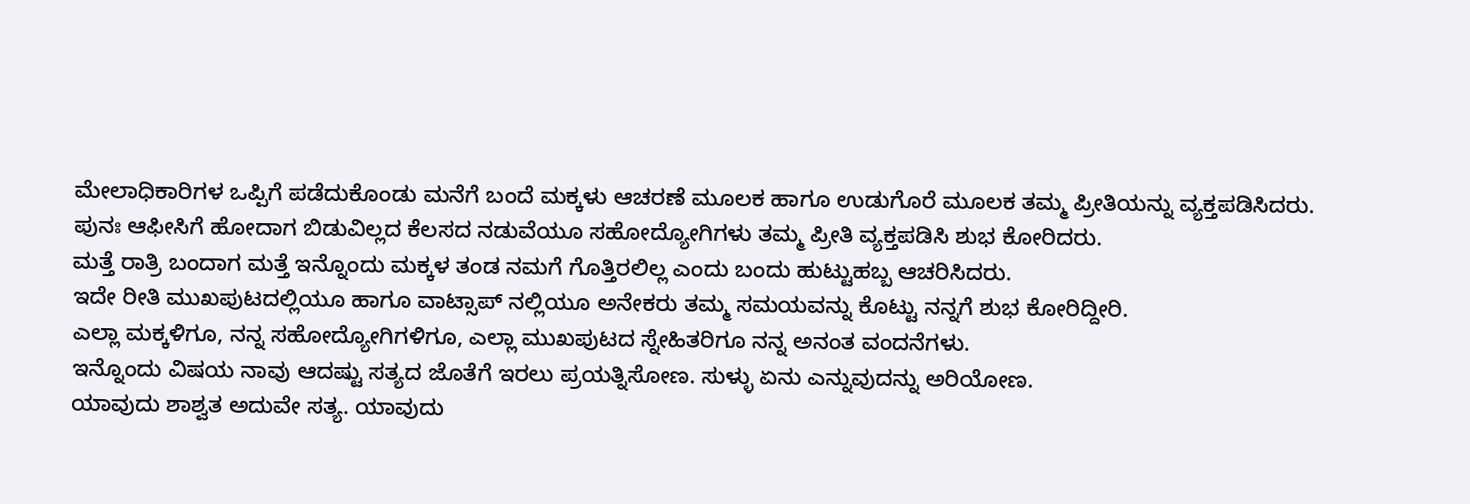ಮೇಲಾಧಿಕಾರಿಗಳ ಒಪ್ಪಿಗೆ ಪಡೆದುಕೊಂಡು ಮನೆಗೆ ಬಂದೆ ಮಕ್ಕಳು ಆಚರಣೆ ಮೂಲಕ ಹಾಗೂ ಉಡುಗೊರೆ ಮೂಲಕ ತಮ್ಮ ಪ್ರೀತಿಯನ್ನು ವ್ಯಕ್ತಪಡಿಸಿದರು.
ಪುನಃ ಆಫೀಸಿಗೆ ಹೋದಾಗ ಬಿಡುವಿಲ್ಲದ ಕೆಲಸದ ನಡುವೆಯೂ ಸಹೋದ್ಯೋಗಿಗಳು ತಮ್ಮ ಪ್ರೀತಿ ವ್ಯಕ್ತಪಡಿಸಿ ಶುಭ ಕೋರಿದರು.
ಮತ್ತೆ ರಾತ್ರಿ ಬಂದಾಗ ಮತ್ತೆ ಇನ್ನೊಂದು ಮಕ್ಕಳ ತಂಡ ನಮಗೆ ಗೊತ್ತಿರಲಿಲ್ಲ ಎಂದು ಬಂದು ಹುಟ್ಟುಹಬ್ಬ ಆಚರಿಸಿದರು.
ಇದೇ ರೀತಿ ಮುಖಪುಟದಲ್ಲಿಯೂ ಹಾಗೂ ವಾಟ್ಸಾಪ್ ನಲ್ಲಿಯೂ ಅನೇಕರು ತಮ್ಮ ಸಮಯವನ್ನು ಕೊಟ್ಟು ನನ್ನಗೆ ಶುಭ ಕೋರಿದ್ದೀರಿ.
ಎಲ್ಲಾ ಮಕ್ಕಳಿಗೂ, ನನ್ನ ಸಹೋದ್ಯೋಗಿಗಳಿಗೂ, ಎಲ್ಲಾ ಮುಖಪುಟದ ಸ್ನೇಹಿತರಿಗೂ ನನ್ನ ಅನಂತ ವಂದನೆಗಳು.
ಇನ್ನೊಂದು ವಿಷಯ ನಾವು ಆದಷ್ಟು ಸತ್ಯದ ಜೊತೆಗೆ ಇರಲು ಪ್ರಯತ್ನಿಸೋಣ. ಸುಳ್ಳು ಏನು ಎನ್ನುವುದನ್ನು ಅರಿಯೋಣ.
ಯಾವುದು ಶಾಶ್ವತ ಅದುವೇ ಸತ್ಯ. ಯಾವುದು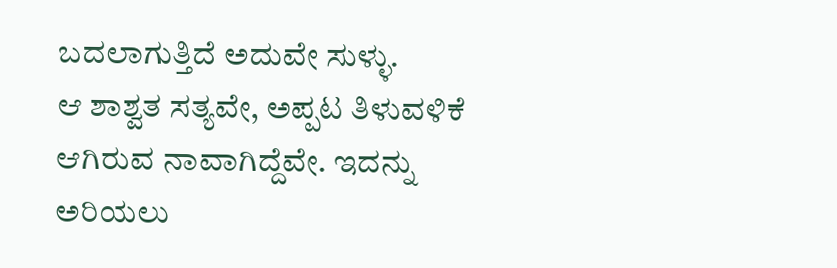ಬದಲಾಗುತ್ತಿದೆ ಅದುವೇ ಸುಳ್ಳು.
ಆ ಶಾಶ್ವತ ಸತ್ಯವೇ, ಅಪ್ಪಟ ತಿಳುವಳಿಕೆ ಆಗಿರುವ ನಾವಾಗಿದ್ದೆವೇ. ಇದನ್ನು ಅರಿಯಲು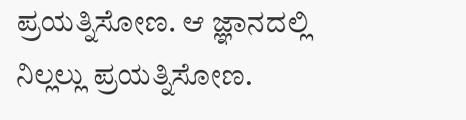ಪ್ರಯತ್ನಿಸೋಣ. ಆ ಜ್ಞಾನದಲ್ಲಿ ನಿಲ್ಲಲ್ಲು ಪ್ರಯತ್ನಿಸೋಣ.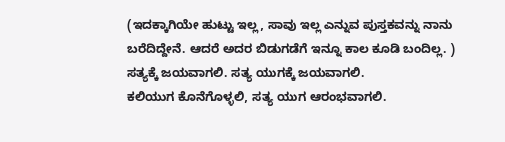(ಇದಕ್ಕಾಗಿಯೇ ಹುಟ್ಟು ಇಲ್ಲ, ಸಾವು ಇಲ್ಲ ಎನ್ನುವ ಪುಸ್ತಕವನ್ನು ನಾನು ಬರೆದಿದ್ದೇನೆ. ಆದರೆ ಅದರ ಬಿಡುಗಡೆಗೆ ಇನ್ನೂ ಕಾಲ ಕೂಡಿ ಬಂದಿಲ್ಲ. )
ಸತ್ಯಕ್ಕೆ ಜಯವಾಗಲಿ. ಸತ್ಯ ಯುಗಕ್ಕೆ ಜಯವಾಗಲಿ.
ಕಲಿಯುಗ ಕೊನೆಗೊಳ್ಳಲಿ, ಸತ್ಯ ಯುಗ ಆರಂಭವಾಗಲಿ.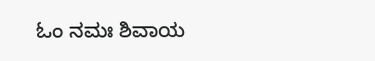ಓಂ ನಮಃ ಶಿವಾಯ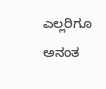ಎಲ್ಲರಿಗೂ ಅನಂತ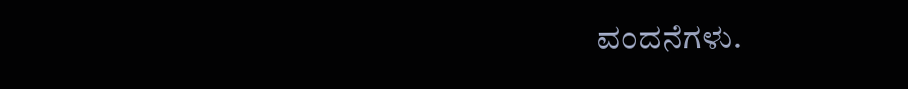ವಂದನೆಗಳು.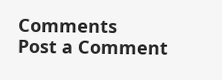Comments
Post a Comment